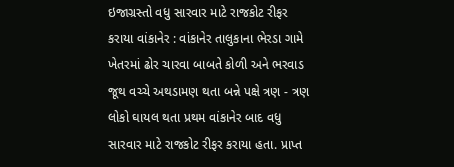ઇજાગ્રસ્તો વધુ સારવાર માટે રાજકોટ રીફર કરાયા વાંકાનેર : વાંકાનેર તાલુકાના ભેરડા ગામે ખેતરમાં ઢોર ચારવા બાબતે કોળી અને ભરવાડ જૂથ વચ્ચે અથડામણ થતા બન્ને પક્ષે ત્રણ - ત્રણ લોકો ઘાયલ થતા પ્રથમ વાંકાનેર બાદ વધુ સારવાર માટે રાજકોટ રીફર કરાયા હતા. પ્રાપ્ત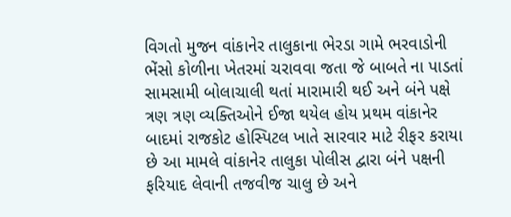વિગતો મુજન વાંકાનેર તાલુકાના ભેરડા ગામે ભરવાડોની ભેંસો કોળીના ખેતરમાં ચરાવવા જતા જે બાબતે ના પાડતાં સામસામી બોલાચાલી થતાં મારામારી થઈ અને બંને પક્ષે ત્રણ ત્રણ વ્યક્તિઓને ઈજા થયેલ હોય પ્રથમ વાંકાનેર બાદમાં રાજકોટ હોસ્પિટલ ખાતે સારવાર માટે રીફર કરાયા છે આ મામલે વાંકાનેર તાલુકા પોલીસ દ્વારા બંને પક્ષની ફરિયાદ લેવાની તજવીજ ચાલુ છે અને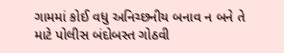ગામમાં કોઈ વધુ અનિચ્છનીય બનાવ ન બને તે માટે પોલીસ બંદોબસ્ત ગોઠવી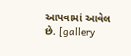આપવામાં આવેલ છે. [gallery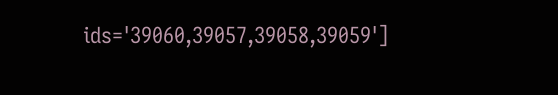ids='39060,39057,39058,39059']